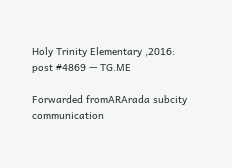Holy Trinity Elementary ,2016: post #4869 — TG.ME

Forwarded fromARArada subcity communication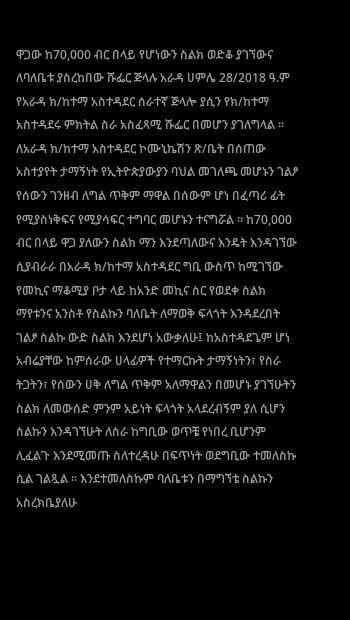ዋጋው ከ70,000 ብር በላይ የሆነውን ስልክ ወድቆ ያገኘውና ለባለቤቱ ያስረከበው ሹፌር ጅላሉ አራዳ ሀምሌ 28/2018 ዓ.ም የአራዳ ክ/ከተማ አስተዳደር ሰራተኛ ጅላሎ ያሲን የክ/ከተማ አስተዳደሩ ምክትል ስራ አስፈጻሚ ሹፌር በመሆን ያገለግላል ። ለአራዳ ክ/ከተማ አስተዳደር ኮሙኒኬሽን ጽ/ቤት በሰጠው አስተያየት ታማኝነት የኢትዮጵያውያን ባህል መገለጫ መሆኑን ገልፆ የሰውን ገንዘብ ለግል ጥቅም ማዋል በሰውም ሆነ በፈጣሪ ፊት የሚያስነቅፍና የሚያሳፍር ተግባር መሆኑን ተናግሯል ። ከ70,000 ብር በላይ ዋጋ ያለውን ስልክ ማን እንደጣለውና እንዴት እንዳገኘው ሲያብራራ በአራዳ ክ/ከተማ አስተዳደር ግቢ ውስጥ ከሚገኘው የመኪና ማቆሚያ ቦታ ላይ ከአንድ መኪና ስር የወደቀ ስልክ ማየቱንና አንስቶ የስልኩን ባለቤት ለማወቅ ፍላጎት እንዳደረበት ገልፆ ስልኩ ውድ ስልክ እንደሆነ አውቃለሁ፤ ከአስተዳደጌም ሆነ አብሬያቸው ከምሰራው ሀላፊዎች የተማርኩት ታማኝነትን፣ የስራ ትጋትን፣ የሰውን ሀቅ ለግል ጥቅም አለማዋልን በመሆኑ ያገኘሁትን ስልክ ለመውሰድ ምንም አይነት ፍላጎት አላደረብኝም ያለ ሲሆን ስልኩን እንዳገኘሁት ለስራ ከግቢው ወጥቼ የነበረ ቢሆንም ሊፈልጉ እንደሚመጡ ስለተረዳሁ በፍጥነት ወደግቢው ተመለስኩ ሲል ገልጿል ። እንደተመለስኩም ባለቤቱን በማግኘቴ ስልኩን አስረክቤያለሁ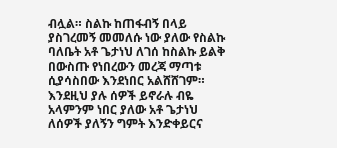ብሏል። ስልኩ ከጠፋብኝ በላይ ያስገረመኝ መመለሱ ነው ያለው የስልኩ ባለቤት አቶ ጌታነህ ለገሰ ከስልኩ ይልቅ በውስጡ የነበረውን መረጃ ማጣቱ ሲያሳስበው እንደነበር አልሸሸገም። እንደዚህ ያሉ ሰዎች ይኖራሉ ብዬ አላምንም ነበር ያለው አቶ ጌታነህ ለሰዎች ያለኝን ግምት እንድቀይርና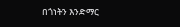በጎነትን እንድማር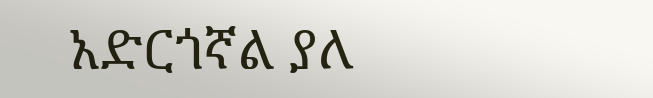አድርጎኛል ያለ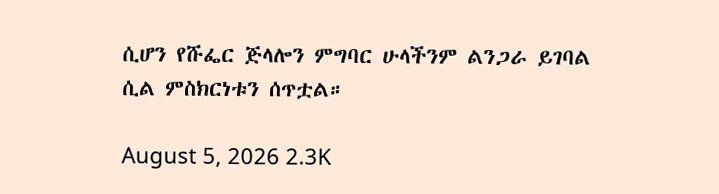ሲሆን የሹፌር ጅላሎን ምግባር ሁላችንም ልንጋራ ይገባል ሲል ምስክርነቱን ሰጥቷል።

August 5, 2026 2.3K